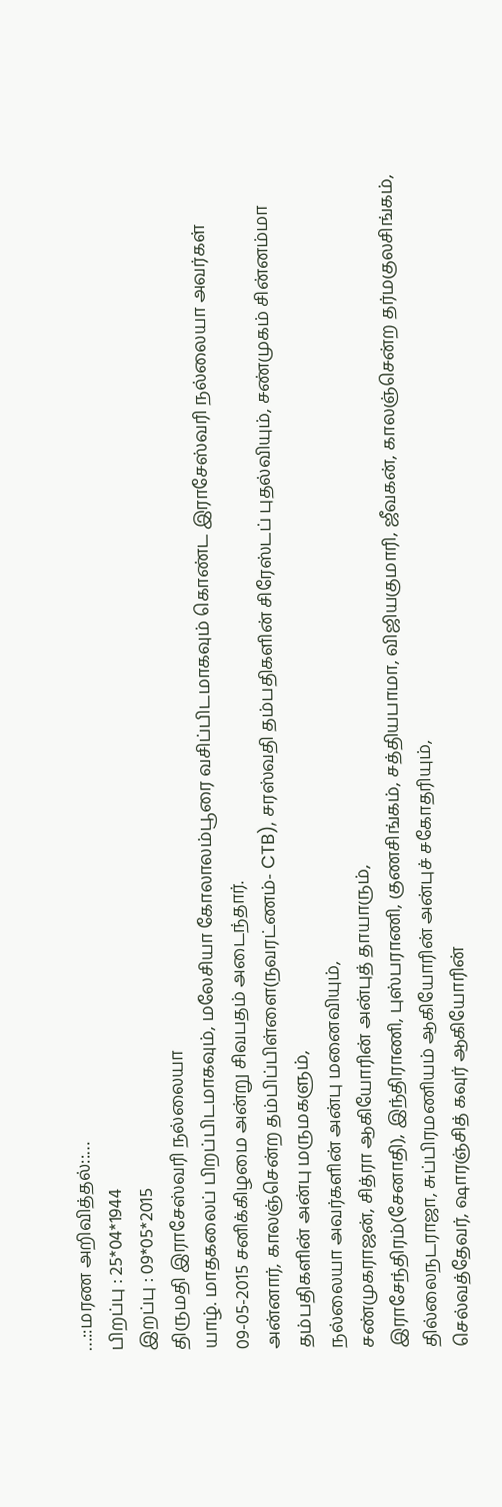…::மரண அறிவித்தல்::…
பிறப்பு : 25*04*1944
இறப்பு : 09*05*2015
திருமதி இராசேஸ்வரி நல்லையா
யாழ். மாதகலைப் பிறப்பிடமாகவும், மலேசியா கோலாலம்பூரை வசிப்பிடமாகவும் கொண்ட இராசேஸ்வரி நல்லையா அவர்கள் 09-05-2015 சனிக்கிழமை அன்று சிவபதம் அடைந்தார்.
அன்னார், காலஞ்சென்ற தம்பிப்பிள்ளை(நவரட்ணம்- CTB), சரஸ்வதி தம்பதிகளின் சிரேஸ்டப் புதல்வியும், சண்முகம் சின்னம்மா தம்பதிகளின் அன்பு மருமகளும்,
நல்லையா அவர்களின் அன்பு மனைவியும்,
சண்முகராஜன், சித்ரா ஆகியோரின் அன்புத் தாயாரும்,
இராசேந்திரம்(சேனாதி), இந்திராணி, புஸ்பராணி, குணசிங்கம், சத்தியபாமா, விஜியகுமாரி, ஜீவகன், காலஞ்சென்ற தர்மகுலசிங்கம், தில்லைநடராஜா, சுப்பிரமணியம் ஆகியோரின் அன்புச் சகோதரியும்,
செல்வத்தேவர், ஷாரஞ்சித் கவுர் ஆகியோரின்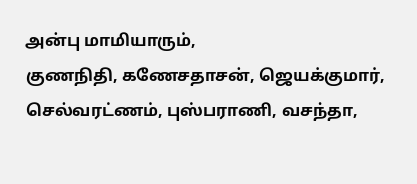அன்பு மாமியாரும்,
குணநிதி, கணேசதாசன், ஜெயக்குமார், செல்வரட்ணம், புஸ்பராணி, வசந்தா,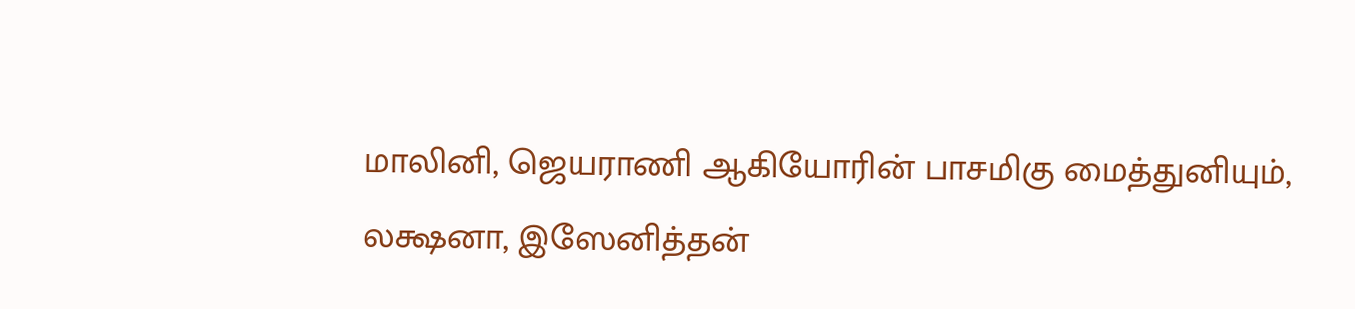மாலினி, ஜெயராணி ஆகியோரின் பாசமிகு மைத்துனியும்,
லக்ஷனா, இஸேனித்தன்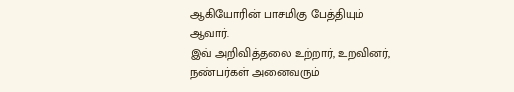ஆகியோரின் பாசமிகு பேத்தியும் ஆவார்.
இவ் அறிவித்தலை உற்றார், உறவினர், நண்பர்கள் அனைவரும்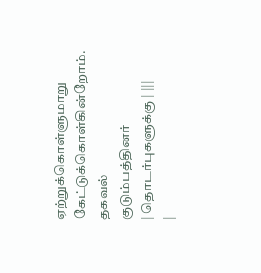ஏற்றுக்கொள்ளுமாறு கேட்டுக்கொள்கின்றோம்.
தகவல்
குடும்பத்தினர்
| தொடர்புகளுக்கு | |||
|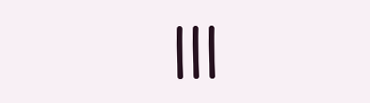|||